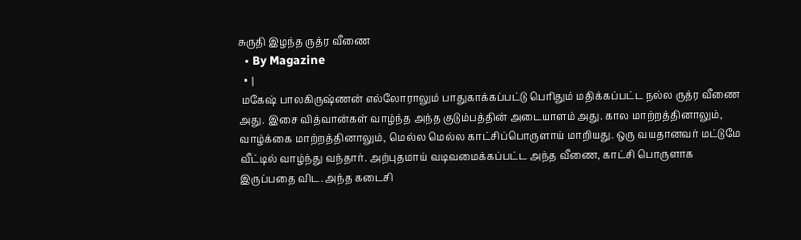சுருதி இழந்த ருத்ர வீணை
  • By Magazine
  • |
 மகேஷ் பாலகிருஷ்ணன் எல்லோராலும் பாதுகாக்கப்பட்டு பெரிதும் மதிக்கப்பட்ட நல்ல ருத்ர வீணை அது. இசை வித்வான்கள் வாழ்ந்த அந்த குடும்பத்தின் அடையாளம் அது. கால மாற்றத்தினாலும், வாழ்க்கை மாற்றத்தினாலும், மெல்ல மெல்ல காட்சிப்பொருளாய் மாறியது. ஒரு வயதானவர் மட்டுமே வீட்டில் வாழ்ந்து வந்தார். அற்புதமாய் வடிவமைக்கப்பட்ட அந்த வீணை, காட்சி பொருளாக இருப்பதை விட. அந்த கடைசி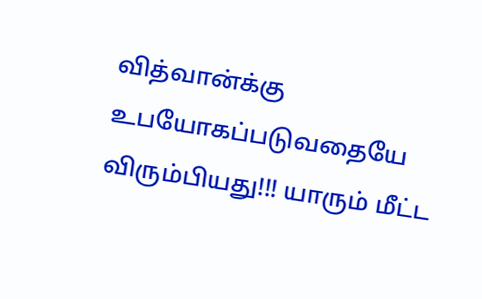வித்வான்க்கு உபயோகப்படுவதையே விரும்பியது!!! யாரும் மீட்ட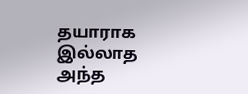தயாராக இல்லாத அந்த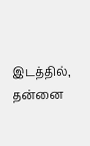இடத்தில், தன்னை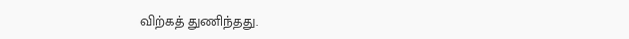விற்கத் துணிந்தது.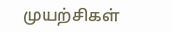முயற்சிகள்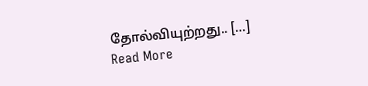தோல்வியுற்றது.. […]
Read More